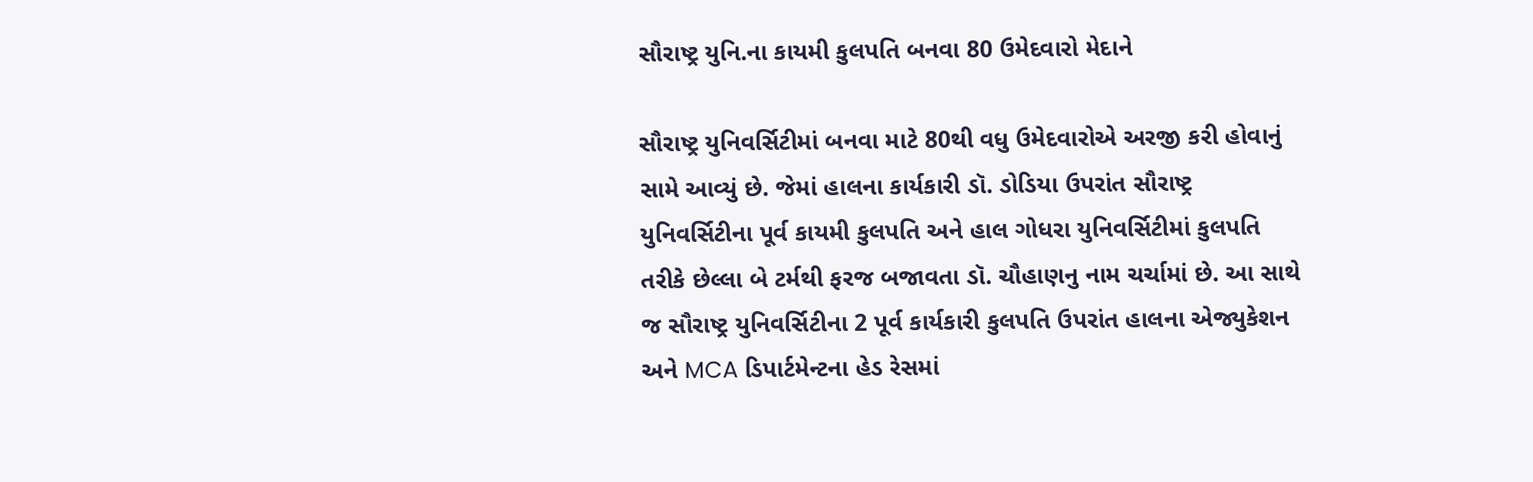સૌરાષ્ટ્ર યુનિ.ના કાયમી કુલપતિ બનવા 80 ઉમેદવારો મેદાને

સૌરાષ્ટ્ર યુનિવર્સિટીમાં બનવા માટે 80થી વધુ ઉમેદવારોએ અરજી કરી હોવાનું સામે આવ્યું છે. જેમાં હાલના કાર્યકારી ડૉ. ડોડિયા ઉપરાંત સૌરાષ્ટ્ર યુનિવર્સિટીના પૂર્વ કાયમી કુલપતિ અને હાલ ગોધરા યુનિવર્સિટીમાં કુલપતિ તરીકે છેલ્લા બે ટર્મથી ફરજ બજાવતા ડૉ. ચૌહાણનુ નામ ચર્ચામાં છે. આ સાથે જ સૌરાષ્ટ્ર યુનિવર્સિટીના 2 પૂર્વ કાર્યકારી કુલપતિ ઉપરાંત હાલના એજ્યુકેશન અને MCA ડિપાર્ટમેન્ટના હેડ રેસમાં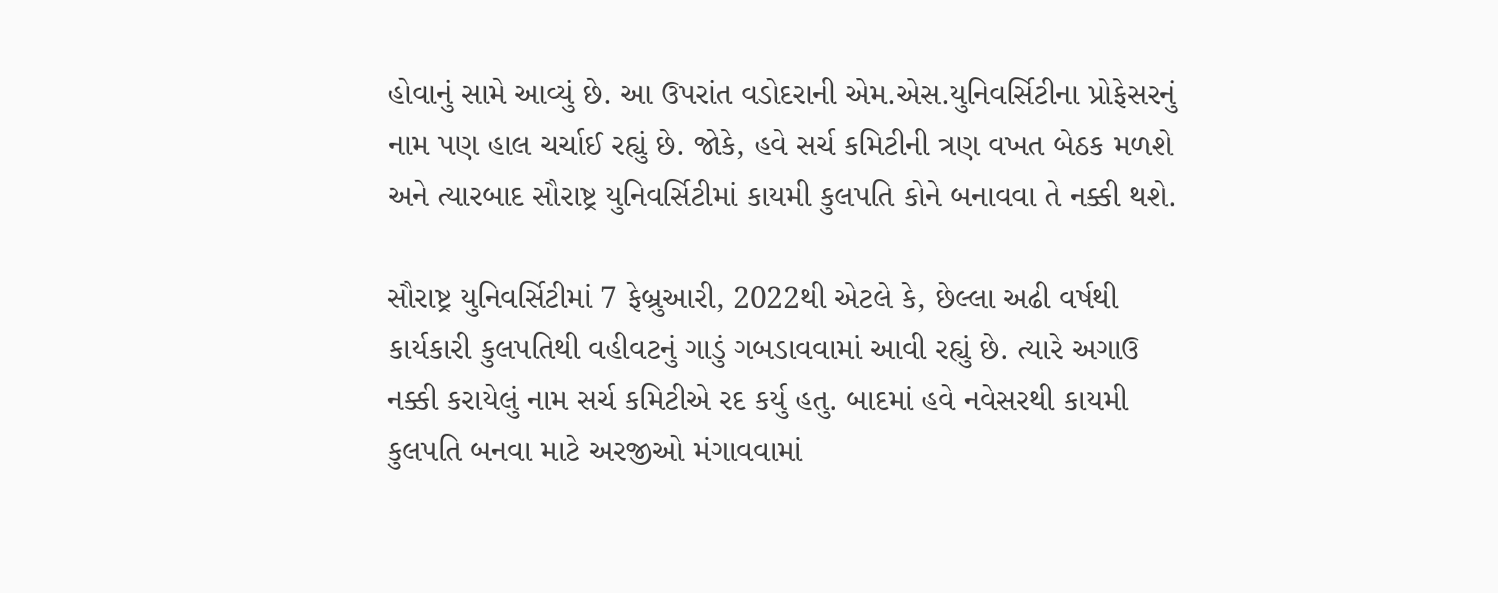હોવાનું સામે આવ્યું છે. આ ઉપરાંત વડોદરાની એમ.એસ.યુનિવર્સિટીના પ્રોફેસરનું નામ પણ હાલ ચર્ચાઈ રહ્યું છે. જોકે, હવે સર્ચ કમિટીની ત્રણ વખત બેઠક મળશે અને ત્યારબાદ સૌરાષ્ટ્ર યુનિવર્સિટીમાં કાયમી કુલપતિ કોને બનાવવા તે નક્કી થશે.

સૌરાષ્ટ્ર યુનિવર્સિટીમાં 7 ફેબ્રુઆરી, 2022થી એટલે કે, છેલ્લા અઢી વર્ષથી કાર્યકારી કુલપતિથી વહીવટનું ગાડું ગબડાવવામાં આવી રહ્યું છે. ત્યારે અગાઉ નક્કી કરાયેલું નામ સર્ચ કમિટીએ રદ કર્યુ હતુ. બાદમાં હવે નવેસરથી કાયમી કુલપતિ બનવા માટે અરજીઓ મંગાવવામાં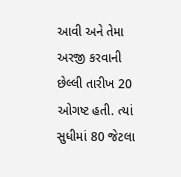આવી અને તેમા અરજી કરવાની છેલ્લી તારીખ 20 ઓગષ્ટ હતી. ત્યાં સુધીમાં 80 જેટલા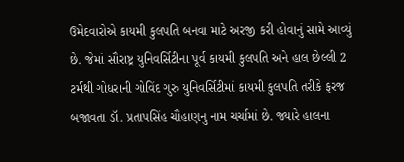ઉમેદવારોએ કાયમી કુલપતિ બનવા માટે અરજી કરી હોવાનું સામે આવ્યું છે. જેમાં સૌરાષ્ટ્ર યુનિવર્સિટીના પૂર્વ કાયમી કુલપતિ અને હાલ છેલ્લી 2 ટર્મથી ગોધરાની ગોવિંદ ગુરુ યુનિવર્સિટીમાં કાયમી કુલપતિ તરીકે ફરજ બજાવતા ડૉ. પ્રતાપસિંહ ચૌહાણનુ નામ ચર્ચામાં છે. જ્યારે હાલના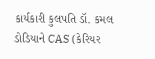કાર્યકારી કુલપતિ ડૉ. કમલ ડોડિયાને CAS (કેરિયર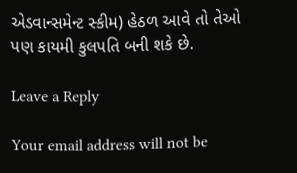એડવાન્સમેન્ટ સ્કીમ) હેઠળ આવે તો તેઓ પણ કાયમી કુલપતિ બની શકે છે.

Leave a Reply

Your email address will not be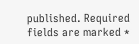published. Required fields are marked *